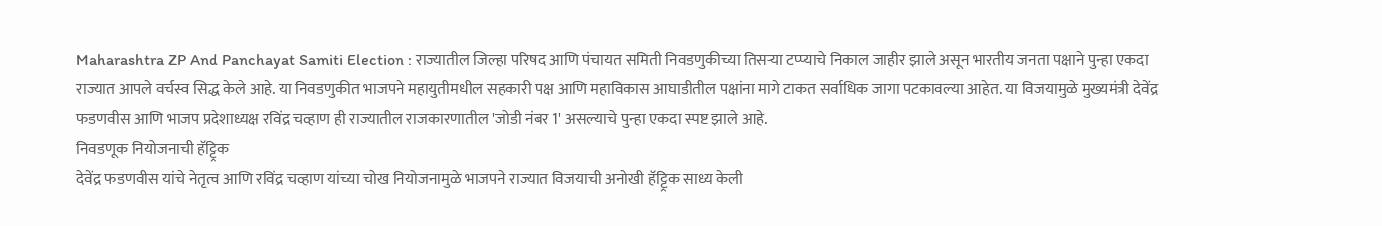Maharashtra ZP And Panchayat Samiti Election : राज्यातील जिल्हा परिषद आणि पंचायत समिती निवडणुकीच्या तिसऱ्या टप्प्याचे निकाल जाहीर झाले असून भारतीय जनता पक्षाने पुन्हा एकदा राज्यात आपले वर्चस्व सिद्ध केले आहे. या निवडणुकीत भाजपने महायुतीमधील सहकारी पक्ष आणि महाविकास आघाडीतील पक्षांना मागे टाकत सर्वाधिक जागा पटकावल्या आहेत. या विजयामुळे मुख्यमंत्री देवेंद्र फडणवीस आणि भाजप प्रदेशाध्यक्ष रविंद्र चव्हाण ही राज्यातील राजकारणातील 'जोडी नंबर 1' असल्याचे पुन्हा एकदा स्पष्ट झाले आहे.
निवडणूक नियोजनाची हॅट्ट्रिक
देवेंद्र फडणवीस यांचे नेतृत्व आणि रविंद्र चव्हाण यांच्या चोख नियोजनामुळे भाजपने राज्यात विजयाची अनोखी हॅट्ट्रिक साध्य केली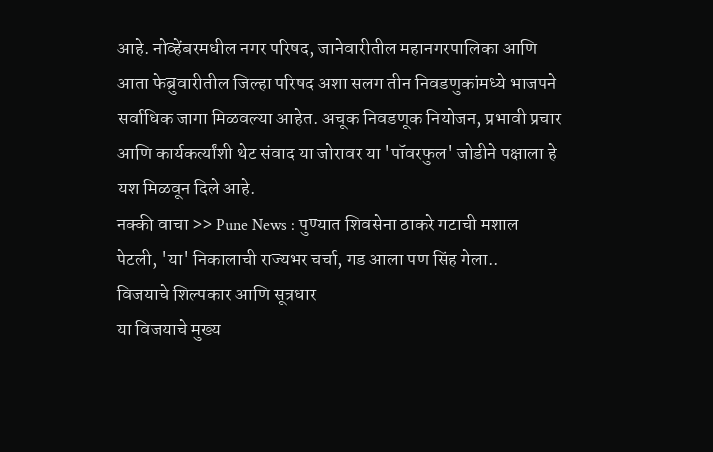आहे. नोव्हेंबरमधील नगर परिषद, जानेवारीतील महानगरपालिका आणि आता फेब्रुवारीतील जिल्हा परिषद अशा सलग तीन निवडणुकांमध्ये भाजपने सर्वाधिक जागा मिळवल्या आहेत. अचूक निवडणूक नियोजन, प्रभावी प्रचार आणि कार्यकर्त्यांशी थेट संवाद या जोरावर या 'पॉवरफुल' जोडीने पक्षाला हे यश मिळवून दिले आहे.
नक्की वाचा >> Pune News : पुण्यात शिवसेना ठाकरे गटाची मशाल पेटली, 'या' निकालाची राज्यभर चर्चा, गड आला पण सिंह गेला..
विजयाचे शिल्पकार आणि सूत्रधार
या विजयाचे मुख्य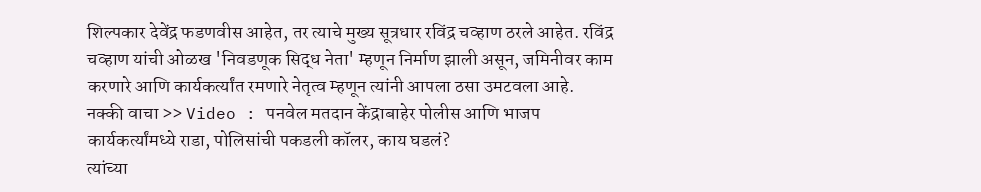शिल्पकार देवेंद्र फडणवीस आहेत, तर त्याचे मुख्य सूत्रधार रविंद्र चव्हाण ठरले आहेत. रविंद्र चव्हाण यांची ओळख 'निवडणूक सिद्ध नेता' म्हणून निर्माण झाली असून, जमिनीवर काम करणारे आणि कार्यकर्त्यांत रमणारे नेतृत्व म्हणून त्यांनी आपला ठसा उमटवला आहे.
नक्की वाचा >> Video : पनवेल मतदान केंद्राबाहेर पोलीस आणि भाजप कार्यकर्त्यांमध्ये राडा, पोलिसांची पकडली कॉलर, काय घडलं?
त्यांच्या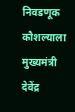निवडणूक कौशल्याला मुख्यमंत्री देवेंद्र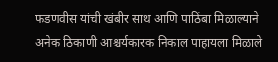फडणवीस यांची खंबीर साथ आणि पाठिंबा मिळाल्याने अनेक ठिकाणी आश्चर्यकारक निकाल पाहायला मिळाले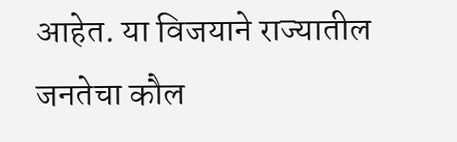आहेत. या विजयाने राज्यातील जनतेचा कौल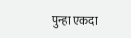पुन्हा एकदा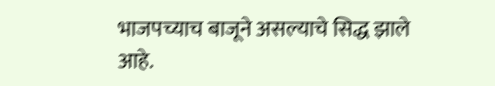भाजपच्याच बाजूने असल्याचे सिद्ध झाले आहे.